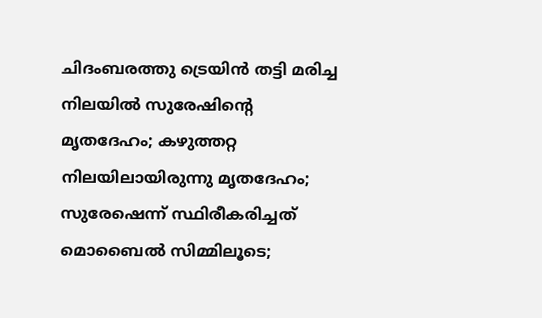ചിദംബരത്തു ട്രെയിൻ തട്ടി മരിച്ച നിലയിൽ സുരേഷിന്റെ മൃതദേഹം; കഴുത്തറ്റ നിലയിലായിരുന്നു മൃതദേഹം; സുരേഷെന്ന് സ്ഥിരീകരിച്ചത് മൊബൈൽ സിമ്മിലൂടെ;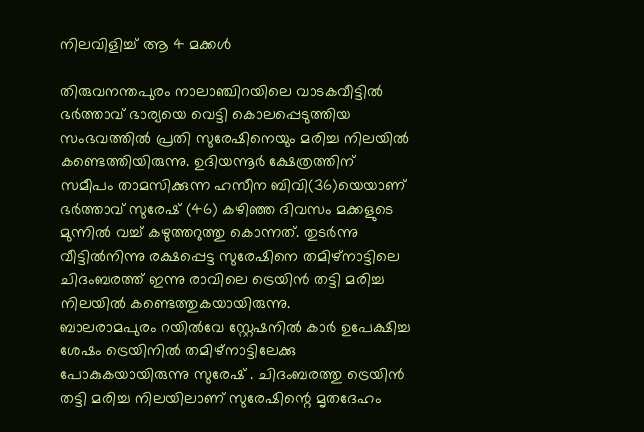നിലവിളിച്ച് ആ 4 മക്കൾ

തിരുവനന്തപുരം നാലാഞ്ചിറയിലെ വാടകവീട്ടിൽ ഭർത്താവ് ഭാര്യയെ വെട്ടി കൊലപ്പെടുത്തിയ സംഭവത്തിൽ പ്രതി സുരേഷിനെയും മരിച്ച നിലയിൽ കണ്ടെത്തിയിരുന്നു. ഉദിയന്നൂർ ക്ഷേത്രത്തിന് സമീപം താമസിക്കുന്ന ഹസീന ബിവി(36)യെയാണ് ഭർത്താവ് സുരേഷ് (46) കഴിഞ്ഞ ദിവസം മക്കളുടെ മുന്നിൽ വച്ച് കഴുത്തറുത്തു കൊന്നത്. തുടർന്നു വീട്ടിൽനിന്നു രക്ഷപ്പെട്ട സുരേഷിനെ തമിഴ്നാട്ടിലെ ചിദംബരത്ത് ഇന്നു രാവിലെ ട്രെയിൻ തട്ടി മരിച്ച നിലയിൽ കണ്ടെത്തുകയായിരുന്നു.
ബാലരാമപുരം റയിൽവേ സ്റ്റേഷനിൽ കാർ ഉപേക്ഷിച്ച ശേഷം ട്രെയിനിൽ തമിഴ്നാട്ടിലേക്കു പോകുകയായിരുന്നു സുരേഷ് . ചിദംബരത്തു ട്രെയിൻ തട്ടി മരിച്ച നിലയിലാണ് സുരേഷിന്റെ മൃതദേഹം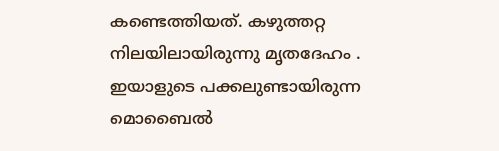കണ്ടെത്തിയത്. കഴുത്തറ്റ നിലയിലായിരുന്നു മൃതദേഹം .
ഇയാളുടെ പക്കലുണ്ടായിരുന്ന മൊബൈൽ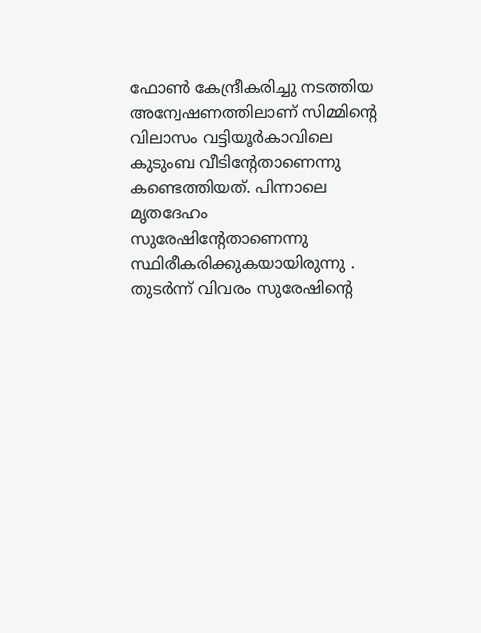ഫോൺ കേന്ദ്രീകരിച്ചു നടത്തിയ അന്വേഷണത്തിലാണ് സിമ്മിന്റെ വിലാസം വട്ടിയൂർകാവിലെ കുടുംബ വീടിന്റേതാണെന്നു കണ്ടെത്തിയത്. പിന്നാലെ മൃതദേഹം സുരേഷിന്റേതാണെന്നു സ്ഥിരീകരിക്കുകയായിരുന്നു . തുടർന്ന് വിവരം സുരേഷിന്റെ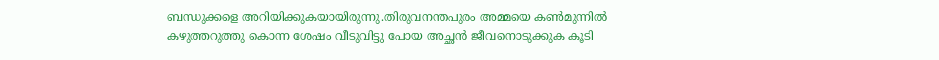ബന്ധുക്കളെ അറിയിക്കുകയായിരുന്നു.തിരുവനന്തപുരം അമ്മയെ കൺമുന്നിൽ കഴുത്തറുത്തു കൊന്ന ശേഷം വീടുവിട്ടു പോയ അച്ഛൻ ജീവനൊടുക്കുക കൂടി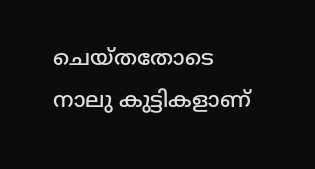ചെയ്തതോടെ നാലു കുട്ടികളാണ്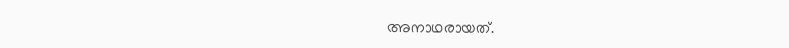അനാഥരായത്.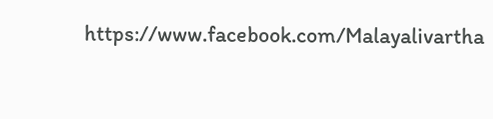https://www.facebook.com/Malayalivartha